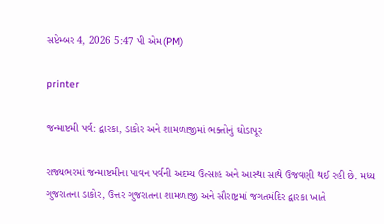સપ્ટેમ્બર 4, 2026 5:47 પી એમ(PM)

printer

જન્માષ્ટમી પર્વ: દ્વારકા, ડાકોર અને શામળાજીમાં ભક્તોનું ઘોડાપૂર

રાજ્યભરમાં જન્માષ્ટમીના પાવન પર્વની અદમ્ય ઉત્સાહ અને આસ્થા સાથે ઉજવણી થઈ રહી છે. મધ્ય ગુજરાતના ડાકોર, ઉત્તર ગુજરાતના શામળાજી અને સૌરાષ્ટ્રમાં જગતમંદિર દ્વારકા ખાતે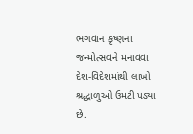ભગવાન કૃષ્ણના જન્મોત્સવને મનાવવા દેશ-વિદેશમાંથી લાખો શ્રદ્ધાળુઓ ઉમટી પડ્યા છે.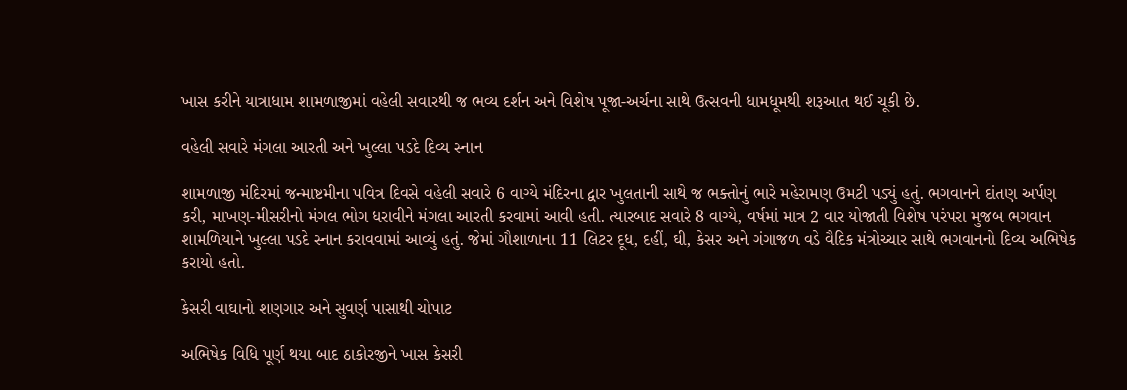ખાસ કરીને યાત્રાધામ શામળાજીમાં વહેલી સવારથી જ ભવ્ય દર્શન અને વિશેષ પૂજા-અર્ચના સાથે ઉત્સવની ધામધૂમથી શરૂઆત થઈ ચૂકી છે.

વહેલી સવારે મંગલા આરતી અને ખુલ્લા પડદે દિવ્ય સ્નાન

શામળાજી મંદિરમાં જન્માષ્ટમીના પવિત્ર દિવસે વહેલી સવારે 6 વાગ્યે મંદિરના દ્વાર ખુલતાની સાથે જ ભક્તોનું ભારે મહેરામણ ઉમટી પડ્યું હતું. ભગવાનને દાંતણ અર્પણ કરી, માખણ-મીસરીનો મંગલ ભોગ ધરાવીને મંગલા આરતી કરવામાં આવી હતી. ત્યારબાદ સવારે 8 વાગ્યે, વર્ષમાં માત્ર 2 વાર યોજાતી વિશેષ પરંપરા મુજબ ભગવાન શામળિયાને ખુલ્લા પડદે સ્નાન કરાવવામાં આવ્યું હતું. જેમાં ગૌશાળાના 11 લિટર દૂધ, દહીં, ઘી, કેસર અને ગંગાજળ વડે વૈદિક મંત્રોચ્ચાર સાથે ભગવાનનો દિવ્ય અભિષેક કરાયો હતો.

કેસરી વાઘાનો શણગાર અને સુવર્ણ પાસાથી ચોપાટ

અભિષેક વિધિ પૂર્ણ થયા બાદ ઠાકોરજીને ખાસ કેસરી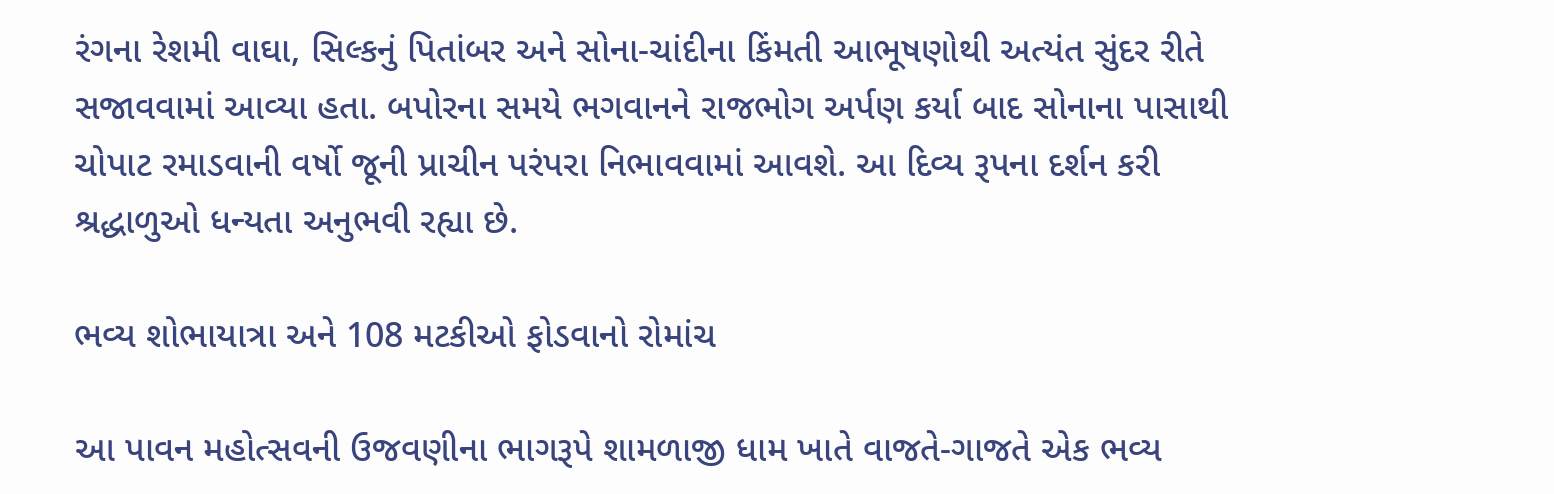રંગના રેશમી વાઘા, સિલ્કનું પિતાંબર અને સોના-ચાંદીના કિંમતી આભૂષણોથી અત્યંત સુંદર રીતે સજાવવામાં આવ્યા હતા. બપોરના સમયે ભગવાનને રાજભોગ અર્પણ કર્યા બાદ સોનાના પાસાથી ચોપાટ રમાડવાની વર્ષો જૂની પ્રાચીન પરંપરા નિભાવવામાં આવશે. આ દિવ્ય રૂપના દર્શન કરી શ્રદ્ધાળુઓ ધન્યતા અનુભવી રહ્યા છે.

ભવ્ય શોભાયાત્રા અને 108 મટકીઓ ફોડવાનો રોમાંચ

આ પાવન મહોત્સવની ઉજવણીના ભાગરૂપે શામળાજી ધામ ખાતે વાજતે-ગાજતે એક ભવ્ય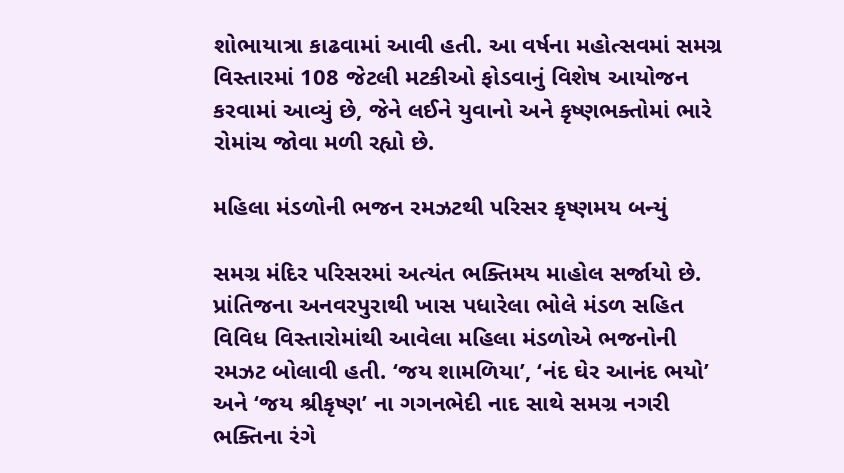શોભાયાત્રા કાઢવામાં આવી હતી. આ વર્ષના મહોત્સવમાં સમગ્ર વિસ્તારમાં 108 જેટલી મટકીઓ ફોડવાનું વિશેષ આયોજન કરવામાં આવ્યું છે, જેને લઈને યુવાનો અને કૃષ્ણભક્તોમાં ભારે રોમાંચ જોવા મળી રહ્યો છે.

મહિલા મંડળોની ભજન રમઝટથી પરિસર કૃષ્ણમય બન્યું

સમગ્ર મંદિર પરિસરમાં અત્યંત ભક્તિમય માહોલ સર્જાયો છે. પ્રાંતિજના અનવરપુરાથી ખાસ પધારેલા ભોલે મંડળ સહિત વિવિધ વિસ્તારોમાંથી આવેલા મહિલા મંડળોએ ભજનોની રમઝટ બોલાવી હતી. ‘જય શામળિયા’, ‘નંદ ઘેર આનંદ ભયો’ અને ‘જય શ્રીકૃષ્ણ’ ના ગગનભેદી નાદ સાથે સમગ્ર નગરી ભક્તિના રંગે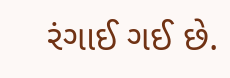રંગાઈ ગઈ છે.